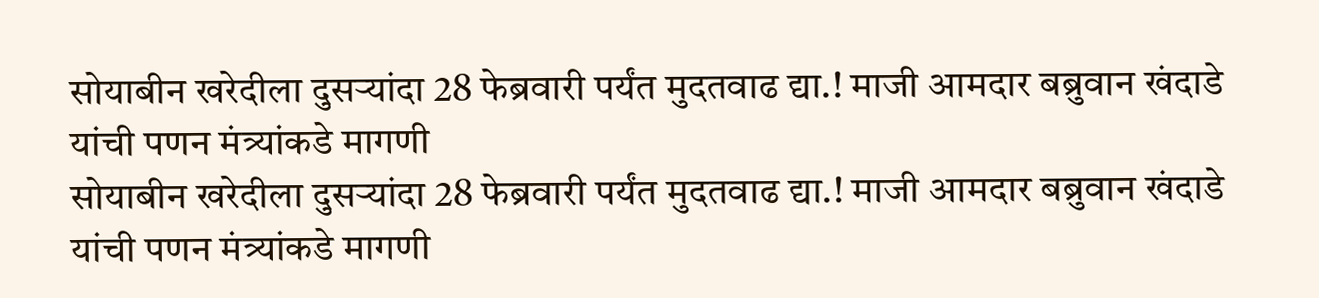सोयाबीन खरेदीला दुसऱ्यांदा 28 फेब्रवारी पर्यंत मुदतवाढ द्या.! माजी आमदार बब्रुवान खंदाडे यांची पणन मंत्र्यांकडे मागणी
सोयाबीन खरेदीला दुसऱ्यांदा 28 फेब्रवारी पर्यंत मुदतवाढ द्या.! माजी आमदार बब्रुवान खंदाडे यांची पणन मंत्र्यांकडे मागणी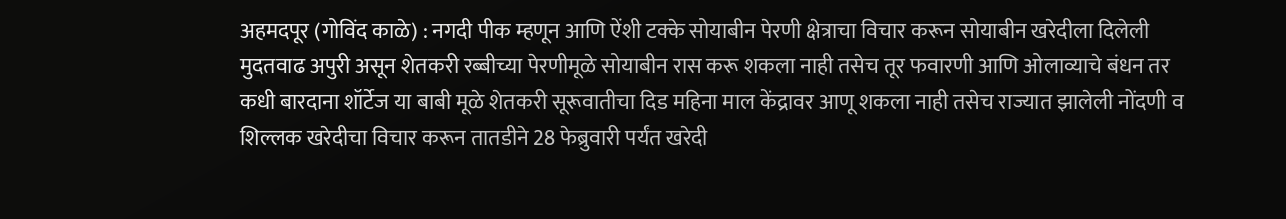अहमदपूर (गोविंद काळे) : नगदी पीक म्हणून आणि ऐंशी टक्के सोयाबीन पेरणी क्षेत्राचा विचार करून सोयाबीन खरेदीला दिलेली मुदतवाढ अपुरी असून शेतकरी रब्बीच्या पेरणीमूळे सोयाबीन रास करू शकला नाही तसेच तूर फवारणी आणि ओलाव्याचे बंधन तर कधी बारदाना शॉर्टेज या बाबी मूळे शेतकरी सूरूवातीचा दिड महिना माल केंद्रावर आणू शकला नाही तसेच राज्यात झालेली नोंदणी व शिल्लक खरेदीचा विचार करून तातडीने 28 फेब्रुवारी पर्यंत खरेदी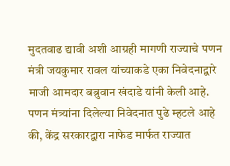मुदतवाढ द्यावी अशी आग्रही मागणी राज्याचे पणन मंत्री जयकुमार रावल यांच्याकडे एका निवेदनाद्वारे माजी आमदार बब्रुवान खंदाडे यांनी केली आहे.
पणन मंत्र्यांना दिलेल्या निवेदनात पुढे म्हटले आहे की, केंद्र सरकारद्वारा नाफेड मार्फत राज्यात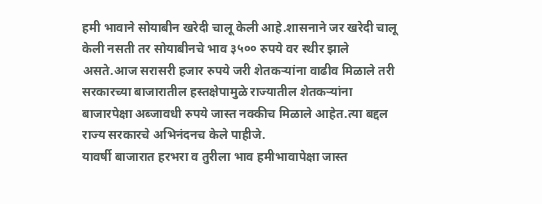हमी भावाने सोयाबीन खरेदी चालू केली आहे.शासनाने जर खरेदी चालू केली नसती तर सोयाबीनचे भाव ३५०० रुपये वर स्थीर झाले असते.आज सरासरी हजार रुपये जरी शेतकऱ्यांना वाढीव मिळाले तरी सरकारच्या बाजारातील हस्तक्षेपामुळे राज्यातील शेतकऱ्यांना बाजारपेक्षा अब्जावधी रुपये जास्त नक्कीच मिळाले आहेत.त्या बद्दल राज्य सरकारचे अभिनंदनच केले पाहीजे.
यावर्षी बाजारात हरभरा व तुरीला भाव हमीभावापेक्षा जास्त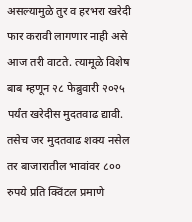असल्यामुळे तुर व हरभरा खरेदी फार करावी लागणार नाही असे आज तरी वाटते. त्यामूळे विशेष बाब म्हणून २८ फेब्रुवारी २०२५ पर्यंत खरेदीस मुदतवाढ द्यावी. तसेच जर मुदतवाढ शक्य नसेल तर बाजारातील भावांवर ८०० रुपये प्रति क्विंटल प्रमाणे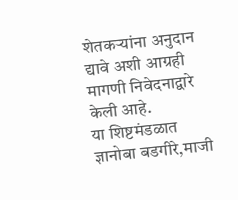शेतकऱ्यांना अनुदान द्यावे अशी आग्रही मागणी निवेदनाद्वारे केली आहे.
या शिष्टमंडळात ज्ञानोबा बडगीरे,माजी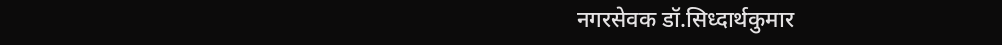नगरसेवक डॉ.सिध्दार्थकुमार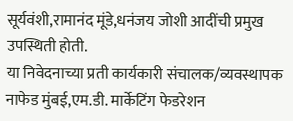सूर्यवंशी,रामानंद मूंडे,धनंजय जोशी आदींची प्रमुख उपस्थिती होती.
या निवेदनाच्या प्रती कार्यकारी संचालक/व्यवस्थापक नाफेड मुंबई,एम.डी. मार्केटिंग फेडरेशन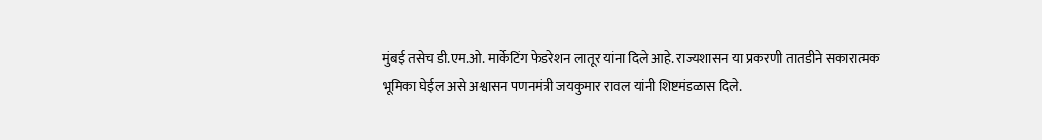मुंबई तसेच डी.एम.ओ. मार्केटिंग फेडरेशन लातूर यांना दिले आहे. राज्यशासन या प्रकरणी तातडीने सकारात्मक भूमिका घेईल असे अश्वासन पणनमंत्री जयकुमार रावल यांनी शिष्टमंडळास दिले.